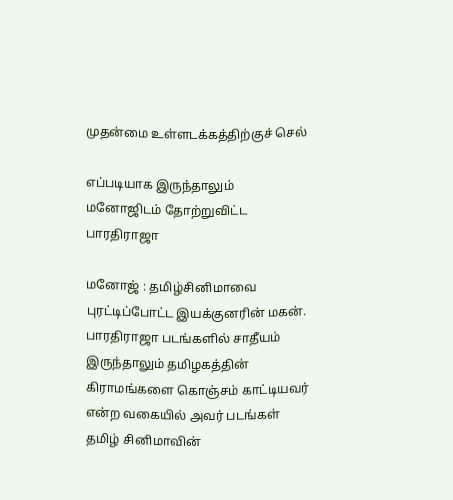முதன்மை உள்ளடக்கத்திற்குச் செல்

எப்படியாக இருந்தாலும் மனோஜிடம் தோற்றுவிட்ட பாரதிராஜா

மனோஜ் : தமிழ்சினிமாவை புரட்டிப்போட்ட இயக்குனரின் மகன். பாரதிராஜா படங்களில் சாதீயம் இருந்தாலும் தமிழகத்தின் கிராமங்களை கொஞ்சம் காட்டியவர் என்ற வகையில் அவர் படங்கள் தமிழ் சினிமாவின்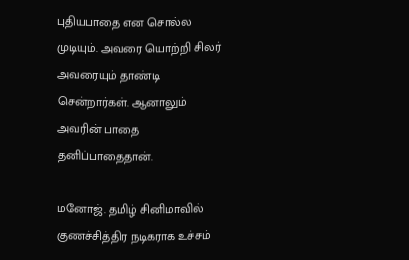புதியபாதை என சொல்ல முடியும். அவரை யொற்றி சிலர் அவரையும் தாண்டி சென்றார்கள். ஆனாலும் அவரின் பாதை தனிப்பாதைதான்.

மனோஜ். தமிழ் சினிமாவில் குணச்சித்திர நடிகராக உச்சம்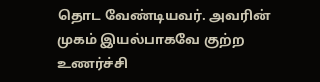தொட வேண்டியவர். அவரின் முகம் இயல்பாகவே குற்ற உணர்ச்சி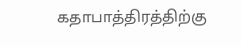கதாபாத்திரத்திற்கு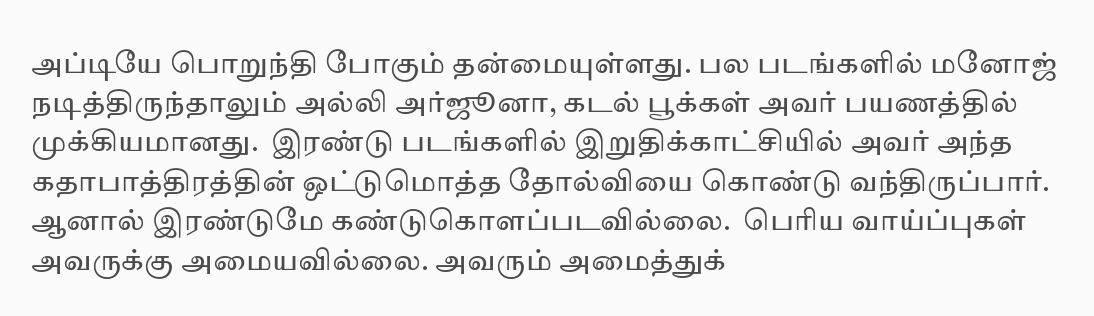அப்டியே பொறுந்தி போகும் தன்மையுள்ளது. பல படங்களில் மனோஜ் நடித்திருந்தாலும் அல்லி அர்ஜூனா, கடல் பூக்கள் அவர் பயணத்தில் முக்கியமானது.  இரண்டு படங்களில் இறுதிக்காட்சியில் அவர் அந்த கதாபாத்திரத்தின் ஒட்டுமொத்த தோல்வியை கொண்டு வந்திருப்பார். ஆனால் இரண்டுமே கண்டுகொளப்படவில்லை.  பெரிய வாய்ப்புகள் அவருக்கு அமையவில்லை. அவரும் அமைத்துக்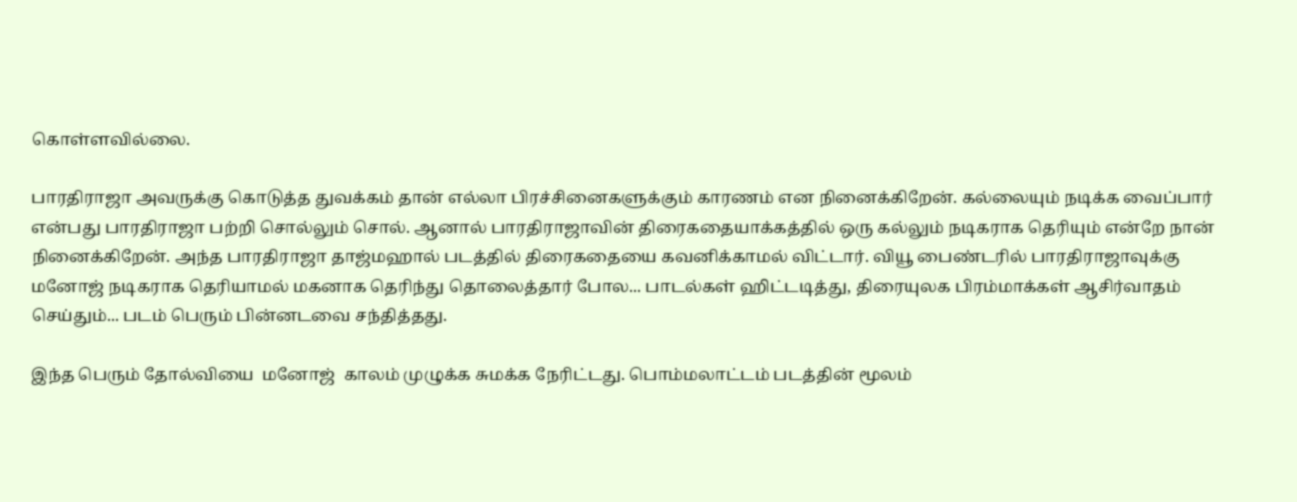கொள்ளவில்லை.

பாரதிராஜா அவருக்கு கொடுத்த துவக்கம் தான் எல்லா பிரச்சினைகளுக்கும் காரணம் என நினைக்கிறேன். கல்லையும் நடிக்க வைப்பார் என்பது பாரதிராஜா பற்றி சொல்லும் சொல். ஆனால் பாரதிராஜாவின் திரைகதையாக்கத்தில் ஒரு கல்லும் நடிகராக தெரியும் என்றே நான் நினைக்கிறேன். அந்த பாரதிராஜா தாஜ்மஹால் படத்தில் திரைகதையை கவனிக்காமல் விட்டார். வியூ பைண்டரில் பாரதிராஜாவுக்கு  மனோஜ் நடிகராக தெரியாமல் மகனாக தெரிந்து தொலைத்தார் போல... பாடல்கள் ஹிட்டடித்து, திரையுலக பிரம்மாக்கள் ஆசிர்வாதம் செய்தும்... படம் பெரும் பின்னடவை சந்தித்தது.

இந்த பெரும் தோல்வியை  மனோஜ்  காலம் முழுக்க சுமக்க நேரிட்டது. பொம்மலாட்டம் படத்தின் மூலம்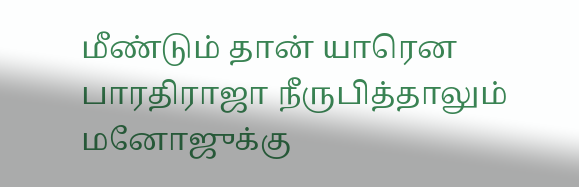மீண்டும் தான் யாரென பாரதிராஜா நீருபித்தாலும் மனோஜுக்கு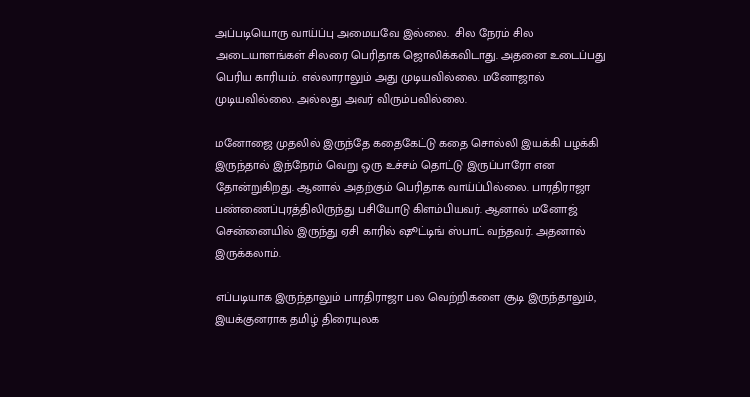அப்படியொரு வாய்ப்பு அமையவே இல்லை.  சில நேரம் சில அடையாளங்கள் சிலரை பெரிதாக ஜொலிக்கவிடாது. அதனை உடைப்பது பெரிய காரியம். எல்லாராலும் அது முடியவில்லை. மனோஜால் முடியவில்லை. அல்லது அவர் விரும்பவில்லை.

மனோஜை முதலில் இருந்தே கதைகேட்டு கதை சொல்லி இயக்கி பழக்கி இருந்தால் இந்நேரம் வெறு ஒரு உச்சம் தொட்டு இருப்பாரோ என தோன்றுகிறது. ஆனால் அதற்கும் பெரிதாக வாய்ப்பில்லை. பாரதிராஜா பண்ணைப்புரத்திலிருந்து பசியோடு கிளம்பியவர். ஆனால் மனோஜ் சென்னையில் இருந்து ஏசி காரில் ஷூட்டிங் ஸ்பாட் வந்தவர். அதனால் இருக்கலாம்.

எப்படியாக இருந்தாலும் பாரதிராஜா பல வெற்றிகளை சூடி இருந்தாலும், இயக்குனராக தமிழ் திரையுலக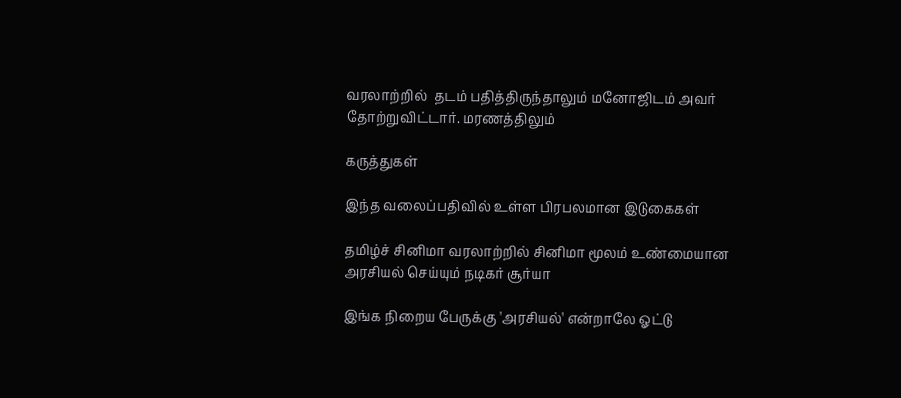வரலாற்றில்  தடம் பதித்திருந்தாலும் மனோஜிடம் அவர் தோற்றுவிட்டார். மரணத்திலும்

கருத்துகள்

இந்த வலைப்பதிவில் உள்ள பிரபலமான இடுகைகள்

தமிழ்ச் சினிமா வரலாற்றில் சினிமா மூலம் உண்மையான அரசியல் செய்யும் நடிகர் சூர்யா

இங்க நிறைய பேருக்கு 'அரசியல்' என்றாலே ஓட்டு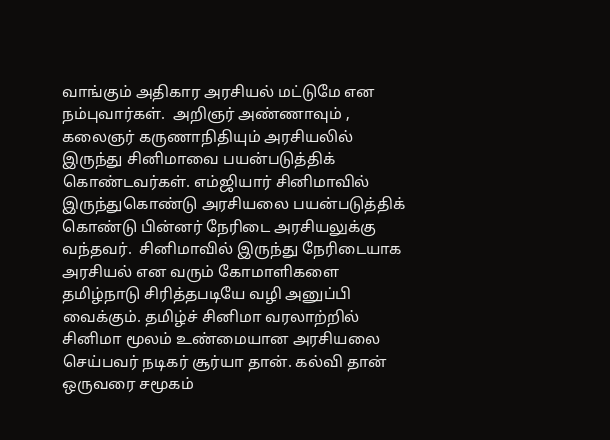வாங்கும் அதிகார அரசியல் மட்டுமே என நம்புவார்கள்.  அறிஞர் அண்ணாவும் , கலைஞர் கருணாநிதியும் அரசியலில் இருந்து சினிமாவை பயன்படுத்திக் கொண்டவர்கள். எம்ஜியார் சினிமாவில் இருந்துகொண்டு அரசியலை பயன்படுத்திக் கொண்டு பின்னர் நேரிடை அரசியலுக்கு வந்தவர்.  சினிமாவில் இருந்து நேரிடையாக அரசியல் என வரும் கோமாளிகளை தமிழ்நாடு சிரித்தபடியே வழி அனுப்பி வைக்கும். தமிழ்ச் சினிமா வரலாற்றில் சினிமா மூலம் உண்மையான அரசியலை செய்பவர் நடிகர் சூர்யா தான். கல்வி தான் ஒருவரை சமூகம்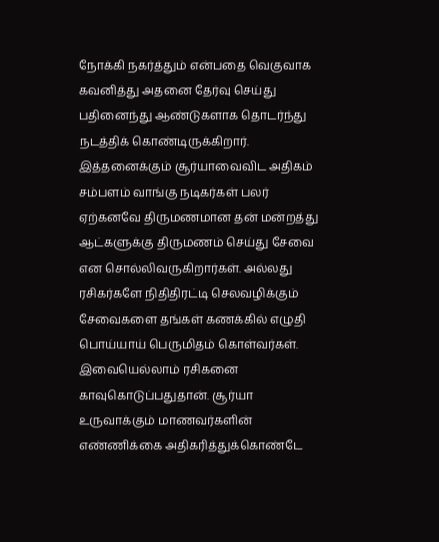நோக்கி நகர்த்தும் என்பதை வெகுவாக கவனித்து அதனை தேர்வு செய்து பதினைந்து ஆண்டுகளாக தொடர்ந்து நடத்திக் கொண்டிருக்கிறார்.  இத்தனைக்கும் சூர்யாவைவிட அதிகம் சம்பளம் வாங்கு நடிகர்கள் பலர் ஏற்கனவே திருமணமான தன் மன்றத்து ஆட்களுக்கு திருமணம் செய்து சேவை என சொல்லிவருகிறார்கள். அல்லது ரசிகர்களே நிதிதிரட்டி செலவழிக்கும் சேவைகளை தங்கள் கணக்கில் எழுதி பொய்யாய் பெருமிதம் கொள்வர்கள். இவையெல்லாம் ரசிகனை காவுகொடுப்பதுதான். சூர்யா உருவாக்கும் மாணவர்களின் எண்ணிக்கை அதிகரித்துக்கொண்டே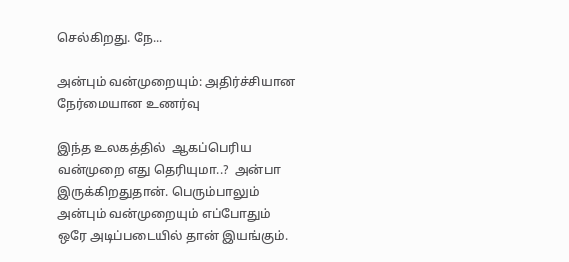செல்கிறது. நே...

அன்பும் வன்முறையும்: அதிர்ச்சியான நேர்மையான உணர்வு

இந்த உலகத்தில்  ஆகப்பெரிய வன்முறை எது தெரியுமா..?  அன்பா இருக்கிறதுதான். பெரும்பாலும் அன்பும் வன்முறையும் எப்போதும் ஒரே அடிப்படையில் தான் இயங்கும்.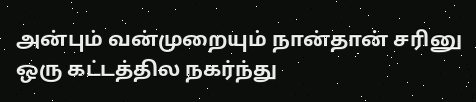அன்பும் வன்முறையும் நான்தான் சரினு ஒரு கட்டத்தில நகர்ந்து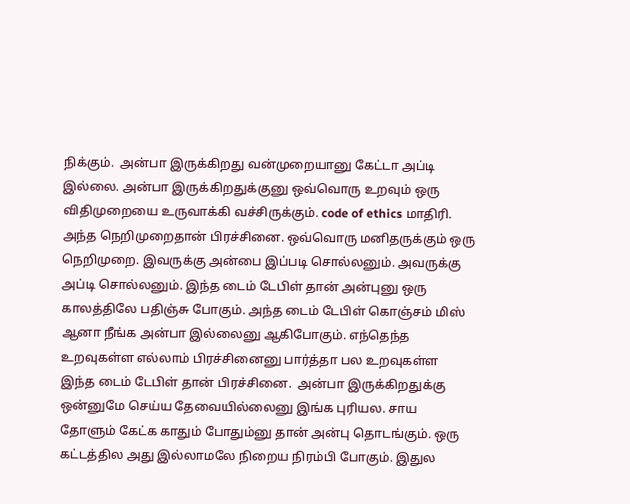நிக்கும்.  அன்பா இருக்கிறது வன்முறையானு கேட்டா அப்டி இல்லை. அன்பா இருக்கிறதுக்குனு ஒவ்வொரு உறவும் ஒரு விதிமுறையை உருவாக்கி வச்சிருக்கும். code of ethics மாதிரி.  அந்த நெறிமுறைதான் பிரச்சினை. ஒவ்வொரு மனிதருக்கும் ஒரு நெறிமுறை. இவருக்கு அன்பை இப்படி சொல்லனும். அவருக்கு அப்டி சொல்லனும். இந்த டைம் டேபிள் தான் அன்புனு ஒரு காலத்திலே பதிஞ்சு போகும். அந்த டைம் டேபிள் கொஞ்சம் மிஸ் ஆனா நீங்க அன்பா இல்லைனு ஆகிபோகும். எந்தெந்த உறவுகள்ள எல்லாம் பிரச்சினைனு பார்த்தா பல உறவுகள்ள இந்த டைம் டேபிள் தான் பிரச்சினை.  அன்பா இருக்கிறதுக்கு ஒன்னுமே செய்ய தேவையில்லைனு இங்க புரியல. சாய தோளும் கேட்க காதும் போதும்னு தான் அன்பு தொடங்கும். ஒரு கட்டத்தில அது இல்லாமலே நிறைய நிரம்பி போகும். இதுல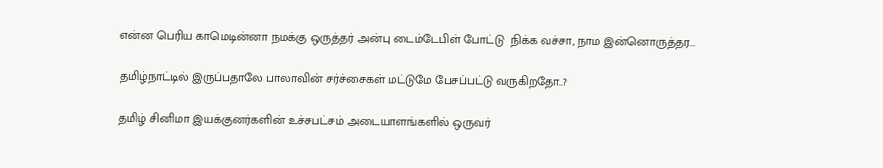என்ன பெரிய காமெடின்னா நமக்கு ஒருத்தர் அன்பு டைம்டேபிள் போட்டு  நிக்க வச்சா, நாம இன்னொருத்தர...

தமிழ்நாட்டில் இருப்பதாலே பாலாவின் சர்ச்சைகள் மட்டுமே பேசப்பட்டு வருகிறதோ..?

தமிழ் சினிமா இயக்குனர்களின் உச்சபட்சம் அடையாளங்களில் ஒருவர்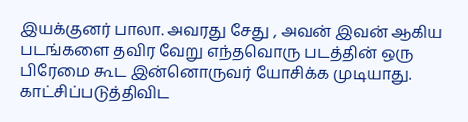இயக்குனர் பாலா. அவரது சேது , அவன் இவன் ஆகிய படங்களை தவிர வேறு எந்தவொரு படத்தின் ஒரு பிரேமை கூட இன்னொருவர் யோசிக்க முடியாது. காட்சிப்படுத்திவிட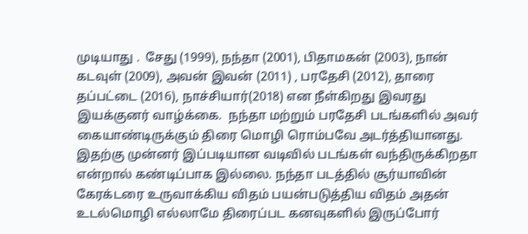முடியாது .  சேது (1999), நந்தா (2001), பிதாமகன் (2003), நான் கடவுள் (2009), அவன் இவன் (2011) , பரதேசி (2012), தாரை தப்பட்டை (2016), நாச்சியார்(2018) என நீள்கிறது இவரது இயக்குனர் வாழ்க்கை.  நந்தா மற்றும் பரதேசி படங்களில் அவர் கையாண்டிருக்கும் திரை மொழி ரொம்பவே அடர்த்தியானது. இதற்கு முன்னர் இப்படியான வடிவில் படங்கள் வந்திருக்கிறதா என்றால் கண்டிப்பாக இல்லை. நந்தா படத்தில் சூர்யாவின் கேரக்டரை உருவாக்கிய விதம் பயன்படுத்திய விதம் அதன் உடல்மொழி எல்லாமே திரைப்பட கனவுகளில் இருப்போர்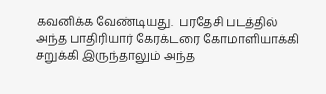கவனிக்க வேண்டியது.  பரதேசி படத்தில் அந்த பாதிரியார் கேரக்டரை கோமாளியாக்கி சறுக்கி இருந்தாலும் அந்த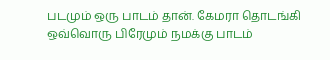படமும் ஒரு பாடம் தான். கேமரா தொடங்கி ஒவ்வொரு பிரேமும் நமக்கு பாடம்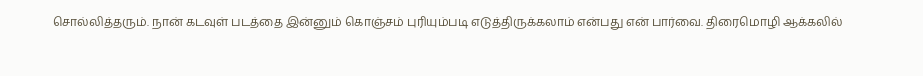சொல்லித்தரும். நான் கடவுள் படத்தை இன்னும் கொஞ்சம் புரியும்படி எடுத்திருக்கலாம் என்பது என் பார்வை. திரைமொழி ஆக்கலில்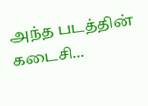அந்த படத்தின் கடைசி...